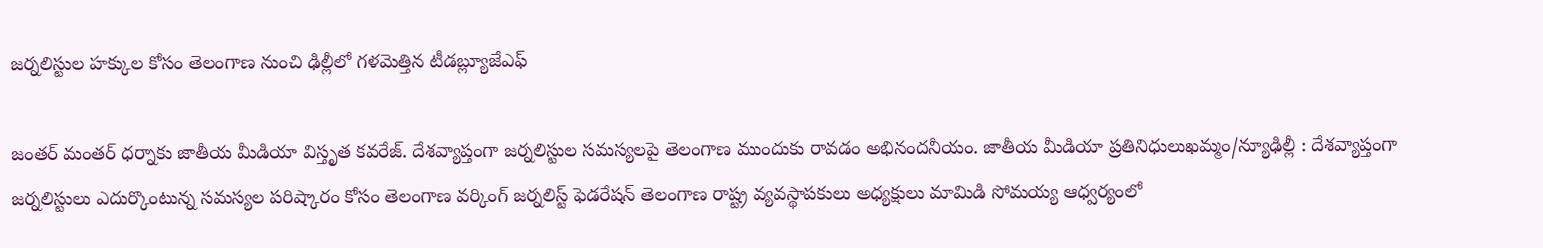జర్నలిస్టుల హక్కుల కోసం తెలంగాణ నుంచి ఢిల్లీలో గళమెత్తిన టీడబ్ల్యూజేఎఫ్

జంతర్ మంతర్ ధర్నాకు జాతీయ మీడియా విస్తృత కవరేజ్. దేశవ్యాప్తంగా జర్నలిస్టుల సమస్యలపై తెలంగాణ ముందుకు రావడం అభినందనీయం. జాతీయ మీడియా ప్రతినిధులుఖమ్మం/న్యూఢిల్లీ : దేశవ్యాప్తంగా జర్నలిస్టులు ఎదుర్కొంటున్న సమస్యల పరిష్కారం కోసం తెలంగాణ వర్కింగ్ జర్నలిస్ట్ ఫెడరేషన్ తెలంగాణ రాష్ట్ర వ్యవస్థాపకులు అధ్యక్షులు మామిడి సోమయ్య ఆధ్వర్యంలో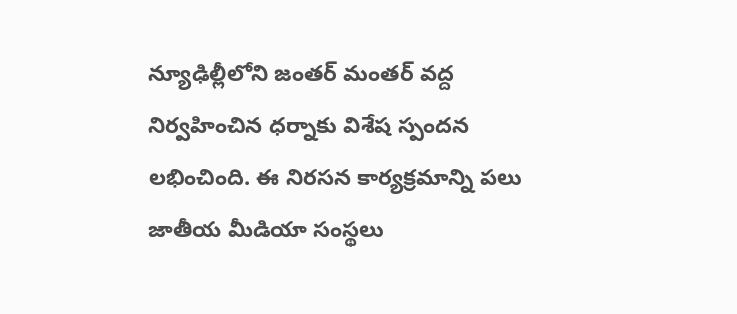న్యూఢిల్లీలోని జంతర్ మంతర్ వద్ద నిర్వహించిన ధర్నాకు విశేష స్పందన లభించింది. ఈ నిరసన కార్యక్రమాన్ని పలు జాతీయ మీడియా సంస్థలు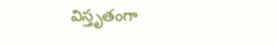విస్తృతంగా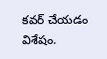కవర్ చేయడం విశేషం.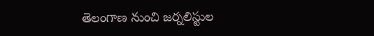తెలంగాణ నుంచి జర్నలిస్టుల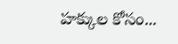హక్కుల కోసం...